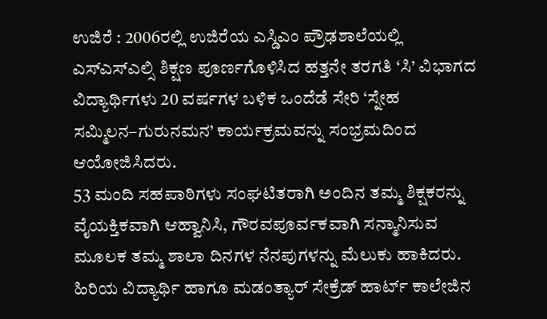ಉಜಿರೆ : 2006ರಲ್ಲಿ ಉಜಿರೆಯ ಎಸ್ಡಿಎಂ ಪ್ರೌಢಶಾಲೆಯಲ್ಲಿ ಎಸ್ಎಸ್ಎಲ್ಸಿ ಶಿಕ್ಷಣ ಪೂರ್ಣಗೊಳಿಸಿದ ಹತ್ತನೇ ತರಗತಿ ‘ಸಿ’ ವಿಭಾಗದ ವಿದ್ಯಾರ್ಥಿಗಳು 20 ವರ್ಷಗಳ ಬಳಿಕ ಒಂದೆಡೆ ಸೇರಿ ‘ಸ್ನೇಹ ಸಮ್ಮಿಲನ–ಗುರುನಮನ’ ಕಾರ್ಯಕ್ರಮವನ್ನು ಸಂಭ್ರಮದಿಂದ ಆಯೋಜಿಸಿದರು.
53 ಮಂದಿ ಸಹಪಾಠಿಗಳು ಸಂಘಟಿತರಾಗಿ ಅಂದಿನ ತಮ್ಮ ಶಿಕ್ಷಕರನ್ನು ವೈಯಕ್ತಿಕವಾಗಿ ಆಹ್ವಾನಿಸಿ, ಗೌರವಪೂರ್ವಕವಾಗಿ ಸನ್ಮಾನಿಸುವ ಮೂಲಕ ತಮ್ಮ ಶಾಲಾ ದಿನಗಳ ನೆನಪುಗಳನ್ನು ಮೆಲುಕು ಹಾಕಿದರು. ಹಿರಿಯ ವಿದ್ಯಾರ್ಥಿ ಹಾಗೂ ಮಡಂತ್ಯಾರ್ ಸೇಕ್ರೆಡ್ ಹಾರ್ಟ್ ಕಾಲೇಜಿನ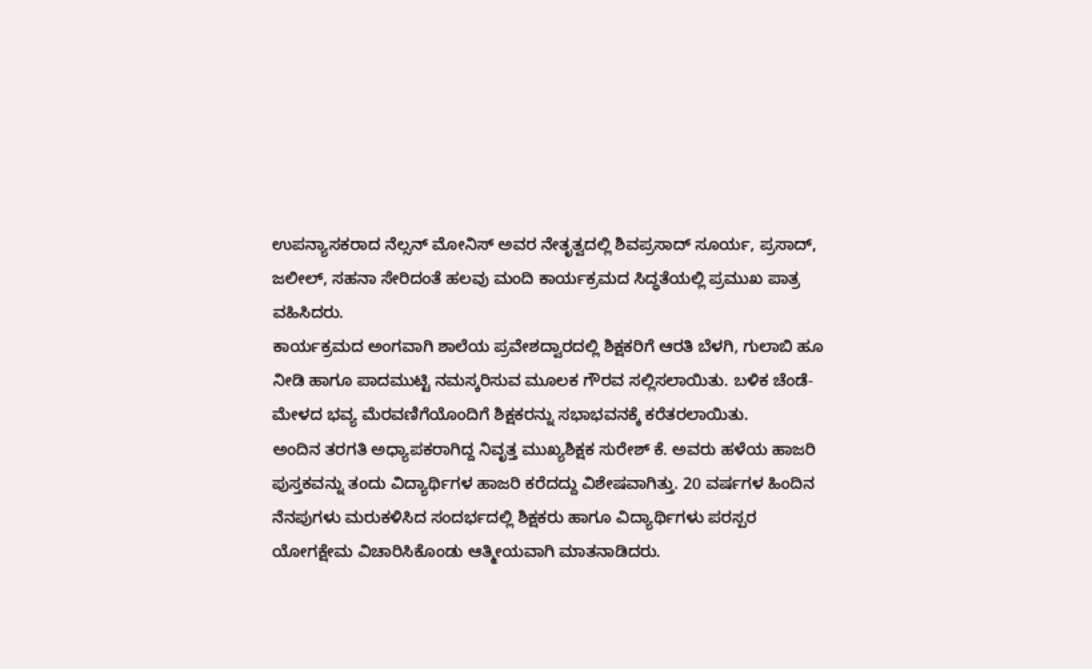ಉಪನ್ಯಾಸಕರಾದ ನೆಲ್ಸನ್ ಮೋನಿಸ್ ಅವರ ನೇತೃತ್ವದಲ್ಲಿ ಶಿವಪ್ರಸಾದ್ ಸೂರ್ಯ, ಪ್ರಸಾದ್, ಜಲೀಲ್, ಸಹನಾ ಸೇರಿದಂತೆ ಹಲವು ಮಂದಿ ಕಾರ್ಯಕ್ರಮದ ಸಿದ್ಧತೆಯಲ್ಲಿ ಪ್ರಮುಖ ಪಾತ್ರ ವಹಿಸಿದರು.
ಕಾರ್ಯಕ್ರಮದ ಅಂಗವಾಗಿ ಶಾಲೆಯ ಪ್ರವೇಶದ್ವಾರದಲ್ಲಿ ಶಿಕ್ಷಕರಿಗೆ ಆರತಿ ಬೆಳಗಿ, ಗುಲಾಬಿ ಹೂ ನೀಡಿ ಹಾಗೂ ಪಾದಮುಟ್ಟಿ ನಮಸ್ಕರಿಸುವ ಮೂಲಕ ಗೌರವ ಸಲ್ಲಿಸಲಾಯಿತು. ಬಳಿಕ ಚೆಂಡೆ-ಮೇಳದ ಭವ್ಯ ಮೆರವಣಿಗೆಯೊಂದಿಗೆ ಶಿಕ್ಷಕರನ್ನು ಸಭಾಭವನಕ್ಕೆ ಕರೆತರಲಾಯಿತು.
ಅಂದಿನ ತರಗತಿ ಅಧ್ಯಾಪಕರಾಗಿದ್ದ ನಿವೃತ್ತ ಮುಖ್ಯಶಿಕ್ಷಕ ಸುರೇಶ್ ಕೆ. ಅವರು ಹಳೆಯ ಹಾಜರಿ ಪುಸ್ತಕವನ್ನು ತಂದು ವಿದ್ಯಾರ್ಥಿಗಳ ಹಾಜರಿ ಕರೆದದ್ದು ವಿಶೇಷವಾಗಿತ್ತು. 20 ವರ್ಷಗಳ ಹಿಂದಿನ ನೆನಪುಗಳು ಮರುಕಳಿಸಿದ ಸಂದರ್ಭದಲ್ಲಿ ಶಿಕ್ಷಕರು ಹಾಗೂ ವಿದ್ಯಾರ್ಥಿಗಳು ಪರಸ್ಪರ ಯೋಗಕ್ಷೇಮ ವಿಚಾರಿಸಿಕೊಂಡು ಆತ್ಮೀಯವಾಗಿ ಮಾತನಾಡಿದರು.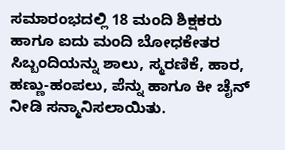ಸಮಾರಂಭದಲ್ಲಿ 18 ಮಂದಿ ಶಿಕ್ಷಕರು ಹಾಗೂ ಐದು ಮಂದಿ ಬೋಧಕೇತರ ಸಿಬ್ಬಂದಿಯನ್ನು ಶಾಲು, ಸ್ಮರಣಿಕೆ, ಹಾರ, ಹಣ್ಣು-ಹಂಪಲು, ಪೆನ್ನು ಹಾಗೂ ಕೀ ಚೈನ್ ನೀಡಿ ಸನ್ಮಾನಿಸಲಾಯಿತು.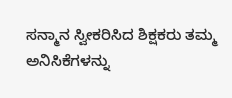ಸನ್ಮಾನ ಸ್ವೀಕರಿಸಿದ ಶಿಕ್ಷಕರು ತಮ್ಮ ಅನಿಸಿಕೆಗಳನ್ನು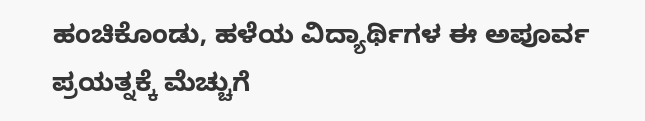ಹಂಚಿಕೊಂಡು, ಹಳೆಯ ವಿದ್ಯಾರ್ಥಿಗಳ ಈ ಅಪೂರ್ವ ಪ್ರಯತ್ನಕ್ಕೆ ಮೆಚ್ಚುಗೆ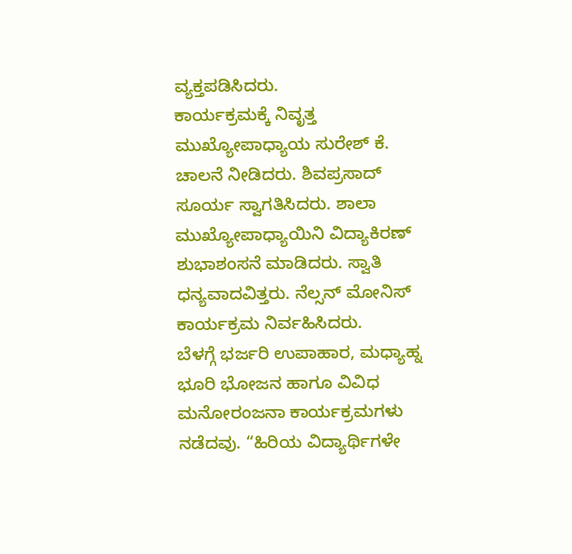ವ್ಯಕ್ತಪಡಿಸಿದರು.
ಕಾರ್ಯಕ್ರಮಕ್ಕೆ ನಿವೃತ್ತ ಮುಖ್ಯೋಪಾಧ್ಯಾಯ ಸುರೇಶ್ ಕೆ. ಚಾಲನೆ ನೀಡಿದರು. ಶಿವಪ್ರಸಾದ್ ಸೂರ್ಯ ಸ್ವಾಗತಿಸಿದರು. ಶಾಲಾ ಮುಖ್ಯೋಪಾಧ್ಯಾಯಿನಿ ವಿದ್ಯಾಕಿರಣ್ ಶುಭಾಶಂಸನೆ ಮಾಡಿದರು. ಸ್ವಾತಿ ಧನ್ಯವಾದವಿತ್ತರು. ನೆಲ್ಸನ್ ಮೋನಿಸ್ ಕಾರ್ಯಕ್ರಮ ನಿರ್ವಹಿಸಿದರು.
ಬೆಳಗ್ಗೆ ಭರ್ಜರಿ ಉಪಾಹಾರ, ಮಧ್ಯಾಹ್ನ ಭೂರಿ ಭೋಜನ ಹಾಗೂ ವಿವಿಧ ಮನೋರಂಜನಾ ಕಾರ್ಯಕ್ರಮಗಳು ನಡೆದವು. “ಹಿರಿಯ ವಿದ್ಯಾರ್ಥಿಗಳೇ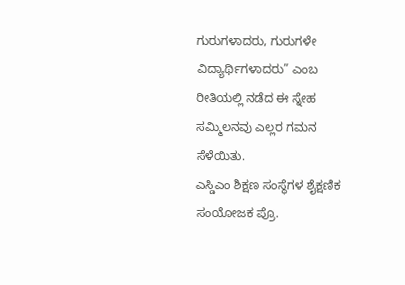ಗುರುಗಳಾದರು, ಗುರುಗಳೇ ವಿದ್ಯಾರ್ಥಿಗಳಾದರು” ಎಂಬ ರೀತಿಯಲ್ಲಿ ನಡೆದ ಈ ಸ್ನೇಹ ಸಮ್ಮಿಲನವು ಎಲ್ಲರ ಗಮನ ಸೆಳೆಯಿತು.
ಎಸ್ಡಿಎಂ ಶಿಕ್ಷಣ ಸಂಸ್ಥೆಗಳ ಶೈಕ್ಷಣಿಕ ಸಂಯೋಜಕ ಪ್ರೊ.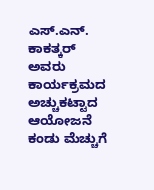ಎಸ್.ಎನ್. ಕಾಕತ್ಕರ್ ಅವರು ಕಾರ್ಯಕ್ರಮದ ಅಚ್ಚುಕಟ್ಟಾದ ಆಯೋಜನೆ ಕಂಡು ಮೆಚ್ಚುಗೆ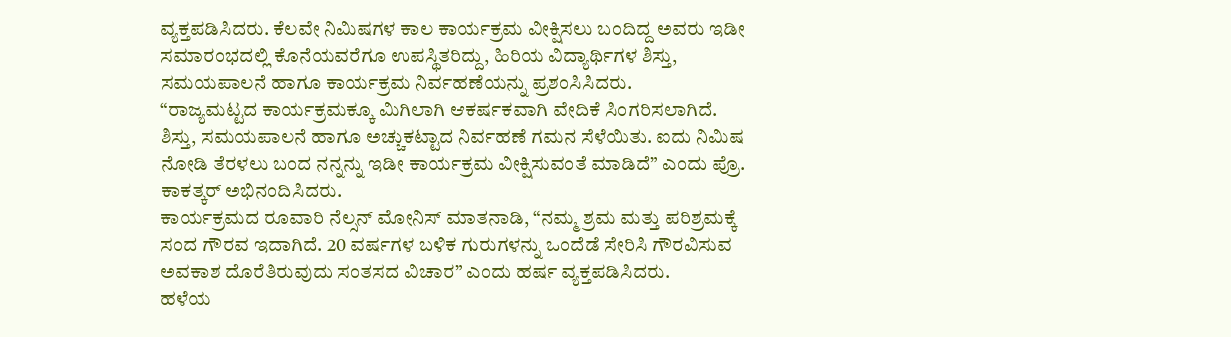ವ್ಯಕ್ತಪಡಿಸಿದರು. ಕೆಲವೇ ನಿಮಿಷಗಳ ಕಾಲ ಕಾರ್ಯಕ್ರಮ ವೀಕ್ಷಿಸಲು ಬಂದಿದ್ದ ಅವರು ಇಡೀ ಸಮಾರಂಭದಲ್ಲಿ ಕೊನೆಯವರೆಗೂ ಉಪಸ್ಥಿತರಿದ್ದು, ಹಿರಿಯ ವಿದ್ಯಾರ್ಥಿಗಳ ಶಿಸ್ತು, ಸಮಯಪಾಲನೆ ಹಾಗೂ ಕಾರ್ಯಕ್ರಮ ನಿರ್ವಹಣೆಯನ್ನು ಪ್ರಶಂಸಿಸಿದರು.
“ರಾಜ್ಯಮಟ್ಟದ ಕಾರ್ಯಕ್ರಮಕ್ಕೂ ಮಿಗಿಲಾಗಿ ಆಕರ್ಷಕವಾಗಿ ವೇದಿಕೆ ಸಿಂಗರಿಸಲಾಗಿದೆ. ಶಿಸ್ತು, ಸಮಯಪಾಲನೆ ಹಾಗೂ ಅಚ್ಚುಕಟ್ಟಾದ ನಿರ್ವಹಣೆ ಗಮನ ಸೆಳೆಯಿತು. ಐದು ನಿಮಿಷ ನೋಡಿ ತೆರಳಲು ಬಂದ ನನ್ನನ್ನು ಇಡೀ ಕಾರ್ಯಕ್ರಮ ವೀಕ್ಷಿಸುವಂತೆ ಮಾಡಿದೆ” ಎಂದು ಪ್ರೊ. ಕಾಕತ್ಕರ್ ಅಭಿನಂದಿಸಿದರು.
ಕಾರ್ಯಕ್ರಮದ ರೂವಾರಿ ನೆಲ್ಸನ್ ಮೋನಿಸ್ ಮಾತನಾಡಿ, “ನಮ್ಮ ಶ್ರಮ ಮತ್ತು ಪರಿಶ್ರಮಕ್ಕೆ ಸಂದ ಗೌರವ ಇದಾಗಿದೆ. 20 ವರ್ಷಗಳ ಬಳಿಕ ಗುರುಗಳನ್ನು ಒಂದೆಡೆ ಸೇರಿಸಿ ಗೌರವಿಸುವ ಅವಕಾಶ ದೊರೆತಿರುವುದು ಸಂತಸದ ವಿಚಾರ” ಎಂದು ಹರ್ಷ ವ್ಯಕ್ತಪಡಿಸಿದರು.
ಹಳೆಯ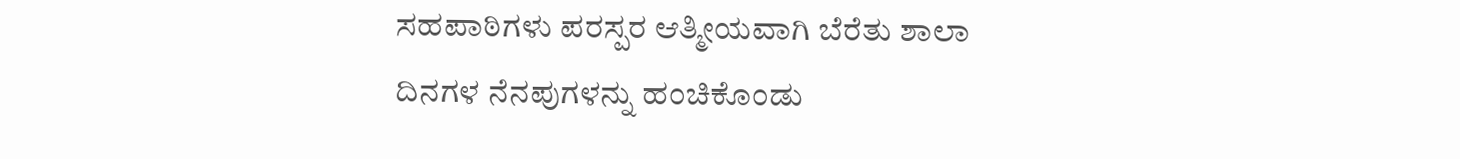ಸಹಪಾಠಿಗಳು ಪರಸ್ಪರ ಆತ್ಮೀಯವಾಗಿ ಬೆರೆತು ಶಾಲಾ ದಿನಗಳ ನೆನಪುಗಳನ್ನು ಹಂಚಿಕೊಂಡು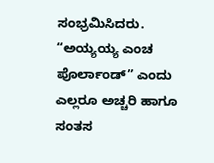ಸಂಭ್ರಮಿಸಿದರು. “ಅಯ್ಯಯ್ಯ ಎಂಚ ಪೊರ್ಲಾಂಡ್” ಎಂದು ಎಲ್ಲರೂ ಅಚ್ಚರಿ ಹಾಗೂ ಸಂತಸ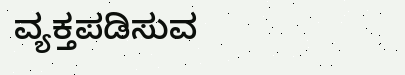ವ್ಯಕ್ತಪಡಿಸುವ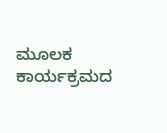ಮೂಲಕ ಕಾರ್ಯಕ್ರಮದ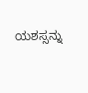ಯಶಸ್ಸನ್ನು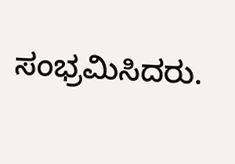ಸಂಭ್ರಮಿಸಿದರು.